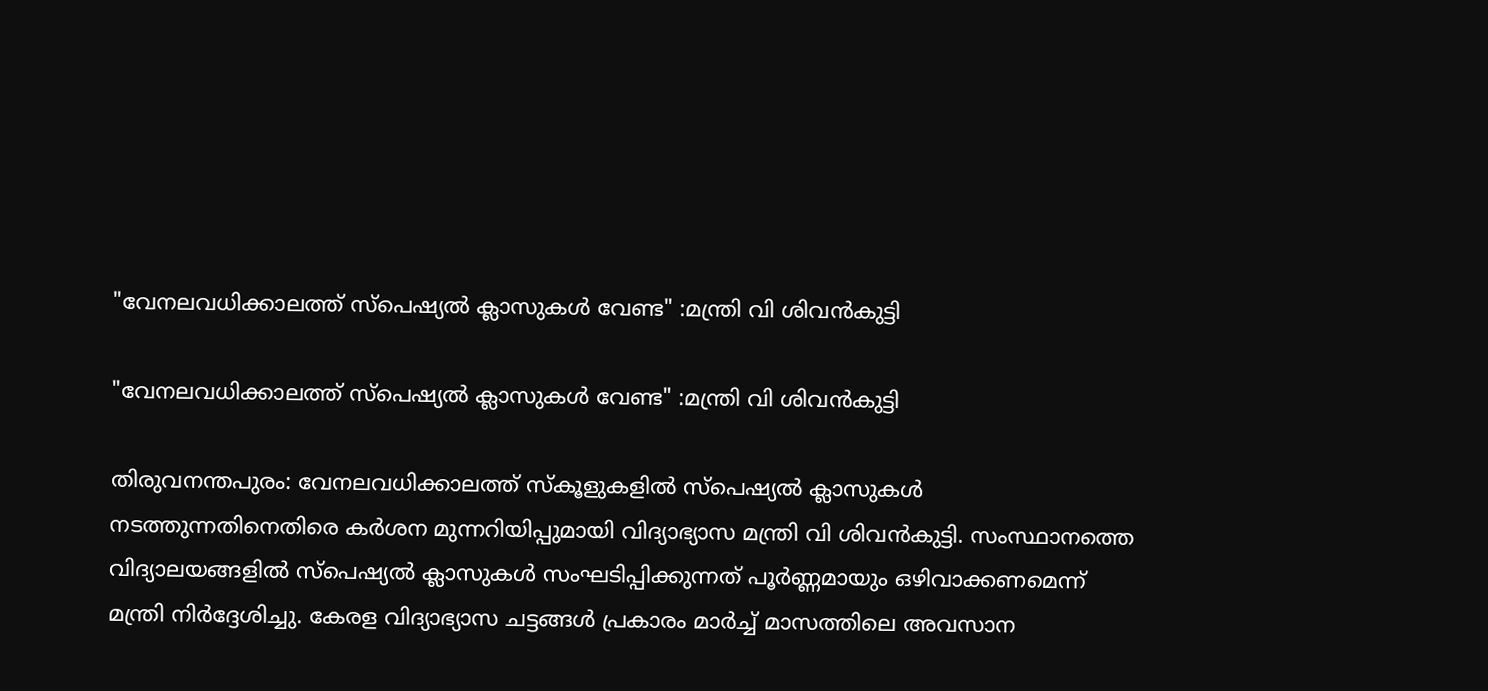"വേനലവധിക്കാലത്ത് സ്പെഷ്യൽ ക്ലാസുകൾ വേണ്ട" :മന്ത്രി വി ശിവൻകുട്ടി

"വേനലവധിക്കാലത്ത് സ്പെഷ്യൽ ക്ലാസുകൾ വേണ്ട" :മന്ത്രി വി ശിവൻകുട്ടി

തിരുവനന്തപുരം: വേനലവധിക്കാലത്ത് സ്കൂളുകളിൽ സ്പെഷ്യൽ ക്ലാസുകൾ നടത്തുന്നതിനെതിരെ കർശന മുന്നറിയിപ്പുമായി വിദ്യാഭ്യാസ മന്ത്രി വി ശിവൻകുട്ടി. സംസ്ഥാനത്തെ വിദ്യാലയങ്ങളിൽ സ്പെഷ്യൽ ക്ലാസുകൾ സംഘടിപ്പിക്കുന്നത് പൂർണ്ണമായും ഒഴിവാക്കണമെന്ന് മന്ത്രി നിർദ്ദേശിച്ചു. കേരള വിദ്യാഭ്യാസ ചട്ടങ്ങൾ പ്രകാരം മാർച്ച് മാസത്തിലെ അവസാന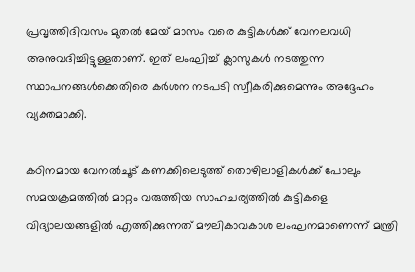പ്രവൃത്തിദിവസം മുതൽ മേയ് മാസം വരെ കുട്ടികൾക്ക് വേനലവധി അനുവദിച്ചിട്ടുള്ളതാണ്. ഇത് ലംഘിച്ച് ക്ലാസുകൾ നടത്തുന്ന സ്ഥാപനങ്ങൾക്കെതിരെ കർശന നടപടി സ്വീകരിക്കുമെന്നും അദ്ദേഹം വ്യക്തമാക്കി.

കഠിനമായ വേനൽചൂട് കണക്കിലെടുത്ത് തൊഴിലാളികൾക്ക് പോലും സമയക്രമത്തിൽ മാറ്റം വരുത്തിയ സാഹചര്യത്തിൽ കുട്ടികളെ വിദ്യാലയങ്ങളിൽ എത്തിക്കുന്നത് മൗലികാവകാശ ലംഘനമാണെന്ന് മന്ത്രി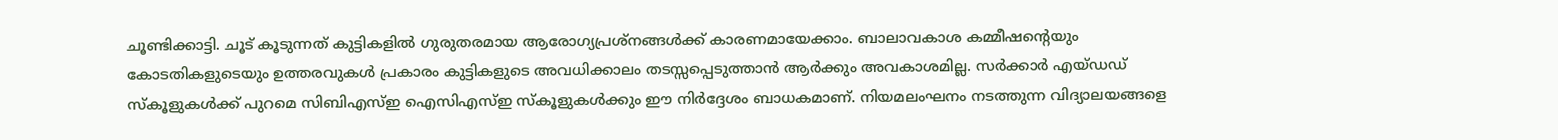ചൂണ്ടിക്കാട്ടി. ചൂട് കൂടുന്നത് കുട്ടികളിൽ ഗുരുതരമായ ആരോഗ്യപ്രശ്നങ്ങൾക്ക് കാരണമായേക്കാം. ബാലാവകാശ കമ്മീഷന്റെയും കോടതികളുടെയും ഉത്തരവുകൾ പ്രകാരം കുട്ടികളുടെ അവധിക്കാലം തടസ്സപ്പെടുത്താൻ ആർക്കും അവകാശമില്ല. സർക്കാർ എയ്ഡഡ് സ്കൂളുകൾക്ക് പുറമെ സിബിഎസ്ഇ ഐസിഎസ്ഇ സ്കൂളുകൾക്കും ഈ നിർദ്ദേശം ബാധകമാണ്. നിയമലംഘനം നടത്തുന്ന വിദ്യാലയങ്ങളെ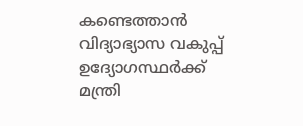കണ്ടെത്താൻ വിദ്യാഭ്യാസ വകുപ്പ് ഉദ്യോഗസ്ഥർക്ക് മന്ത്രി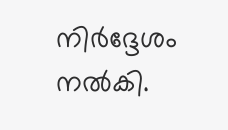നിർദ്ദേശം നൽകി.